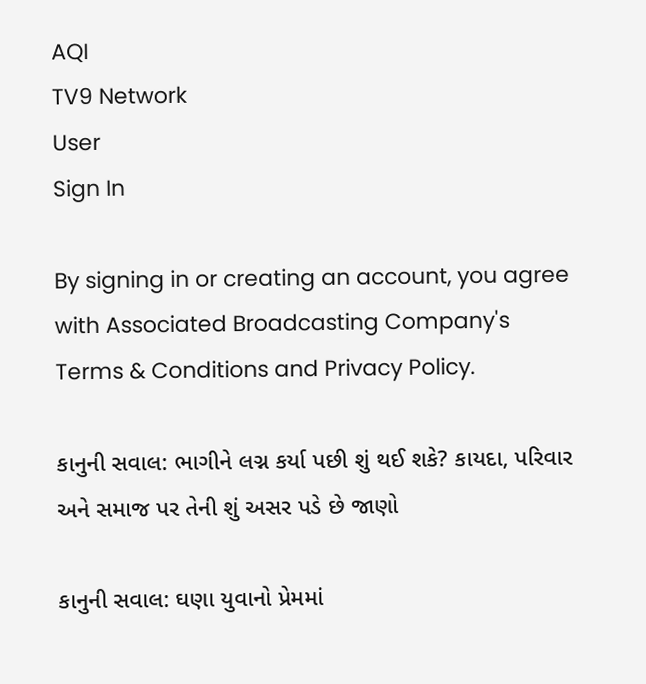AQI
TV9 Network
User
Sign In

By signing in or creating an account, you agree with Associated Broadcasting Company's Terms & Conditions and Privacy Policy.

કાનુની સવાલ: ભાગીને લગ્ન કર્યા પછી શું થઈ શકે? કાયદા, પરિવાર અને સમાજ પર તેની શું અસર પડે છે જાણો

કાનુની સવાલ: ઘણા યુવાનો પ્રેમમાં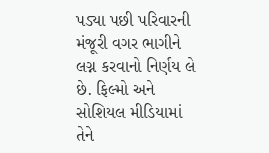પડ્યા પછી પરિવારની મંજૂરી વગર ભાગીને લગ્ન કરવાનો નિર્ણય લે છે. ફિલ્મો અને સોશિયલ મીડિયામાં તેને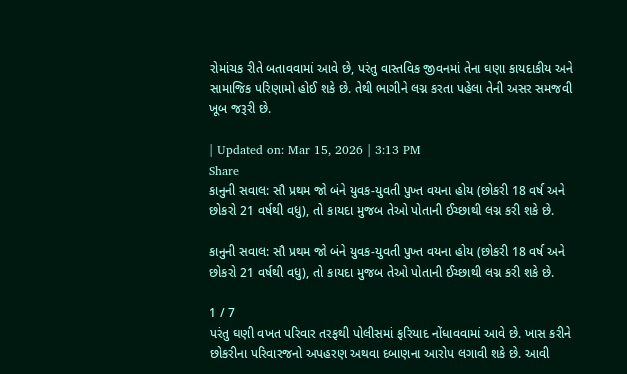રોમાંચક રીતે બતાવવામાં આવે છે, પરંતુ વાસ્તવિક જીવનમાં તેના ઘણા કાયદાકીય અને સામાજિક પરિણામો હોઈ શકે છે. તેથી ભાગીને લગ્ન કરતા પહેલા તેની અસર સમજવી ખૂબ જરૂરી છે.

| Updated on: Mar 15, 2026 | 3:13 PM
Share
કાનુની સવાલ: સૌ પ્રથમ જો બંને યુવક-યુવતી પુખ્ત વયના હોય (છોકરી 18 વર્ષ અને છોકરો 21 વર્ષથી વધુ), તો કાયદા મુજબ તેઓ પોતાની ઈચ્છાથી લગ્ન કરી શકે છે.

કાનુની સવાલ: સૌ પ્રથમ જો બંને યુવક-યુવતી પુખ્ત વયના હોય (છોકરી 18 વર્ષ અને છોકરો 21 વર્ષથી વધુ), તો કાયદા મુજબ તેઓ પોતાની ઈચ્છાથી લગ્ન કરી શકે છે.

1 / 7
પરંતુ ઘણી વખત પરિવાર તરફથી પોલીસમાં ફરિયાદ નોંધાવવામાં આવે છે. ખાસ કરીને છોકરીના પરિવારજનો અપહરણ અથવા દબાણના આરોપ લગાવી શકે છે. આવી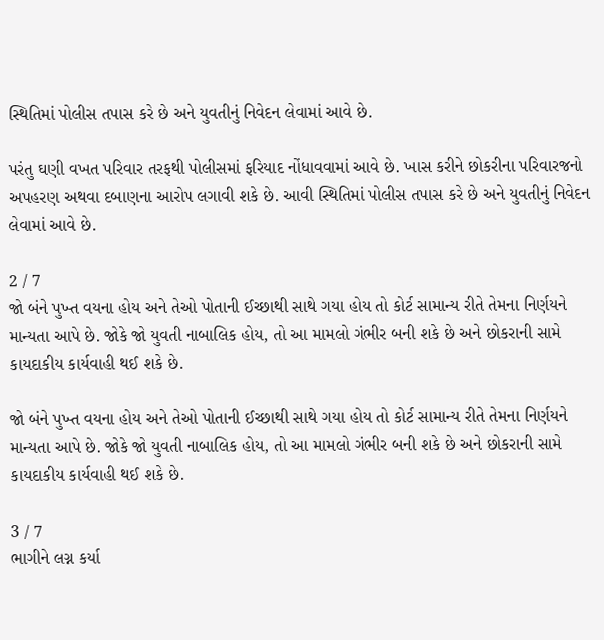સ્થિતિમાં પોલીસ તપાસ કરે છે અને યુવતીનું નિવેદન લેવામાં આવે છે.

પરંતુ ઘણી વખત પરિવાર તરફથી પોલીસમાં ફરિયાદ નોંધાવવામાં આવે છે. ખાસ કરીને છોકરીના પરિવારજનો અપહરણ અથવા દબાણના આરોપ લગાવી શકે છે. આવી સ્થિતિમાં પોલીસ તપાસ કરે છે અને યુવતીનું નિવેદન લેવામાં આવે છે.

2 / 7
જો બંને પુખ્ત વયના હોય અને તેઓ પોતાની ઈચ્છાથી સાથે ગયા હોય તો કોર્ટ સામાન્ય રીતે તેમના નિર્ણયને માન્યતા આપે છે. જોકે જો યુવતી નાબાલિક હોય, તો આ મામલો ગંભીર બની શકે છે અને છોકરાની સામે કાયદાકીય કાર્યવાહી થઈ શકે છે.

જો બંને પુખ્ત વયના હોય અને તેઓ પોતાની ઈચ્છાથી સાથે ગયા હોય તો કોર્ટ સામાન્ય રીતે તેમના નિર્ણયને માન્યતા આપે છે. જોકે જો યુવતી નાબાલિક હોય, તો આ મામલો ગંભીર બની શકે છે અને છોકરાની સામે કાયદાકીય કાર્યવાહી થઈ શકે છે.

3 / 7
ભાગીને લગ્ન કર્યા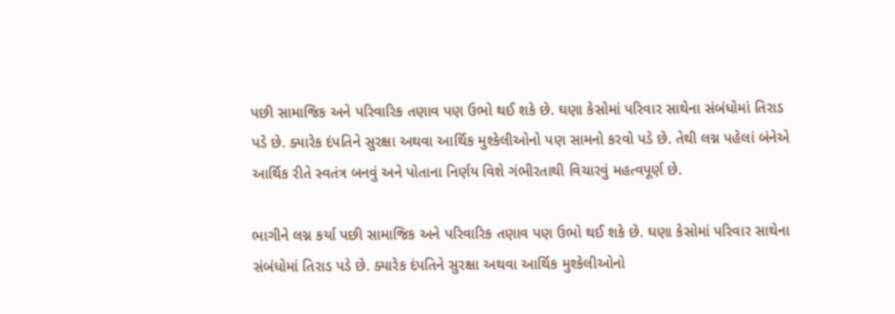પછી સામાજિક અને પરિવારિક તણાવ પણ ઉભો થઈ શકે છે. ઘણા કેસોમાં પરિવાર સાથેના સંબંધોમાં તિરાડ પડે છે. ક્યારેક દંપતિને સુરક્ષા અથવા આર્થિક મુશ્કેલીઓનો પણ સામનો કરવો પડે છે. તેથી લગ્ન પહેલાં બંનેએ આર્થિક રીતે સ્વતંત્ર બનવું અને પોતાના નિર્ણય વિશે ગંભીરતાથી વિચારવું મહત્વપૂર્ણ છે.

ભાગીને લગ્ન કર્યા પછી સામાજિક અને પરિવારિક તણાવ પણ ઉભો થઈ શકે છે. ઘણા કેસોમાં પરિવાર સાથેના સંબંધોમાં તિરાડ પડે છે. ક્યારેક દંપતિને સુરક્ષા અથવા આર્થિક મુશ્કેલીઓનો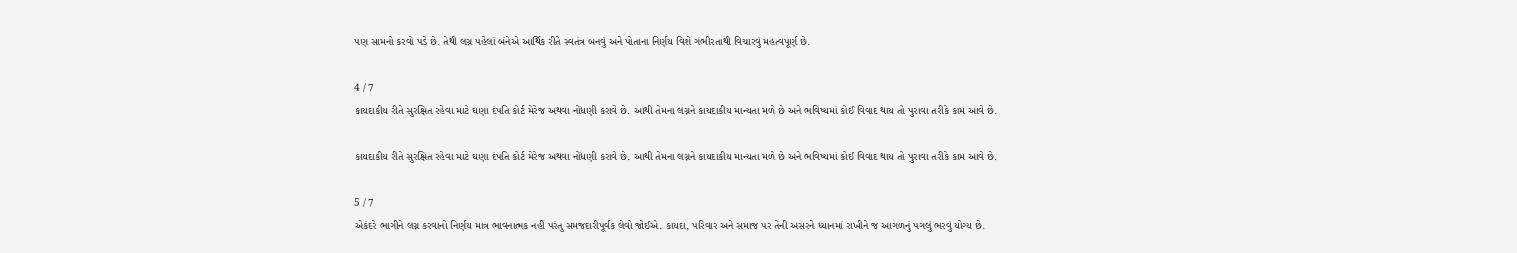પણ સામનો કરવો પડે છે. તેથી લગ્ન પહેલાં બંનેએ આર્થિક રીતે સ્વતંત્ર બનવું અને પોતાના નિર્ણય વિશે ગંભીરતાથી વિચારવું મહત્વપૂર્ણ છે.

4 / 7
કાયદાકીય રીતે સુરક્ષિત રહેવા માટે ઘણા દંપતિ કોર્ટ મેરેજ અથવા નોંધણી કરાવે છે. આથી તેમના લગ્નને કાયદાકીય માન્યતા મળે છે અને ભવિષ્યમાં કોઈ વિવાદ થાય તો પુરાવા તરીકે કામ આવે છે.

કાયદાકીય રીતે સુરક્ષિત રહેવા માટે ઘણા દંપતિ કોર્ટ મેરેજ અથવા નોંધણી કરાવે છે. આથી તેમના લગ્નને કાયદાકીય માન્યતા મળે છે અને ભવિષ્યમાં કોઈ વિવાદ થાય તો પુરાવા તરીકે કામ આવે છે.

5 / 7
એકંદરે ભાગીને લગ્ન કરવાનો નિર્ણય માત્ર ભાવનાત્મક નહીં પરંતુ સમજદારીપૂર્વક લેવો જોઈએ. કાયદા, પરિવાર અને સમાજ પર તેની અસરને ધ્યાનમાં રાખીને જ આગળનું પગલું ભરવું યોગ્ય છે.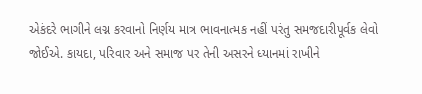એકંદરે ભાગીને લગ્ન કરવાનો નિર્ણય માત્ર ભાવનાત્મક નહીં પરંતુ સમજદારીપૂર્વક લેવો જોઈએ. કાયદા, પરિવાર અને સમાજ પર તેની અસરને ધ્યાનમાં રાખીને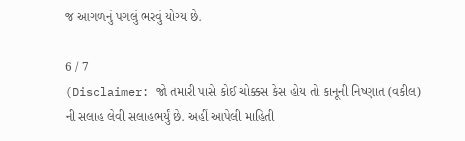જ આગળનું પગલું ભરવું યોગ્ય છે.

6 / 7
(Disclaimer: જો તમારી પાસે કોઈ ચોક્કસ કેસ હોય તો કાનૂની નિષ્ણાત (વકીલ) ની સલાહ લેવી સલાહભર્યું છે. અહીં આપેલી માહિતી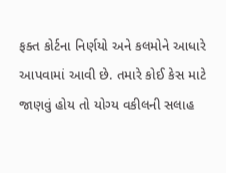ફક્ત કોર્ટના નિર્ણયો અને કલમોને આધારે આપવામાં આવી છે. તમારે કોઈ કેસ માટે જાણવું હોય તો યોગ્ય વકીલની સલાહ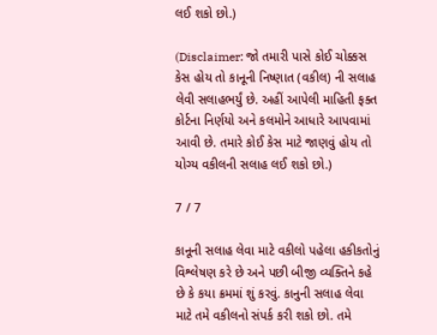લઈ શકો છો.)

(Disclaimer: જો તમારી પાસે કોઈ ચોક્કસ કેસ હોય તો કાનૂની નિષ્ણાત (વકીલ) ની સલાહ લેવી સલાહભર્યું છે. અહીં આપેલી માહિતી ફક્ત કોર્ટના નિર્ણયો અને કલમોને આધારે આપવામાં આવી છે. તમારે કોઈ કેસ માટે જાણવું હોય તો યોગ્ય વકીલની સલાહ લઈ શકો છો.)

7 / 7

કાનૂની સલાહ લેવા માટે વકીલો પહેલા હકીકતોનું વિશ્લેષણ કરે છે અને પછી બીજી વ્યક્તિને કહે છે કે કયા ક્રમમાં શું કરવું. કાનુની સલાહ લેવા માટે તમે વકીલનો સંપર્ક કરી શકો છો. તમે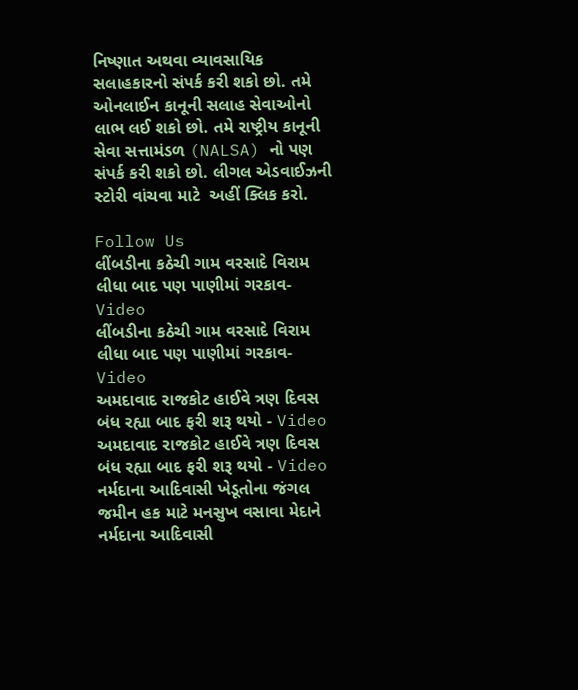નિષ્ણાત અથવા વ્યાવસાયિક સલાહકારનો સંપર્ક કરી શકો છો. તમે ઓનલાઈન કાનૂની સલાહ સેવાઓનો લાભ લઈ શકો છો. તમે રાષ્ટ્રીય કાનૂની સેવા સત્તામંડળ (NALSA) નો પણ સંપર્ક કરી શકો છો. લીગલ એડવાઈઝની સ્ટોરી વાંચવા માટે  અહીં ક્લિક કરો.

Follow Us
લીંબડીના કઠેચી ગામ વરસાદે વિરામ લીધા બાદ પણ પાણીમાં ગરકાવ- Video
લીંબડીના કઠેચી ગામ વરસાદે વિરામ લીધા બાદ પણ પાણીમાં ગરકાવ- Video
અમદાવાદ રાજકોટ હાઈવે ત્રણ દિવસ બંધ રહ્યા બાદ ફરી શરૂ થયો - Video
અમદાવાદ રાજકોટ હાઈવે ત્રણ દિવસ બંધ રહ્યા બાદ ફરી શરૂ થયો - Video
નર્મદાના આદિવાસી ખેડૂતોના જંગલ જમીન હક માટે મનસુખ વસાવા મેદાને
નર્મદાના આદિવાસી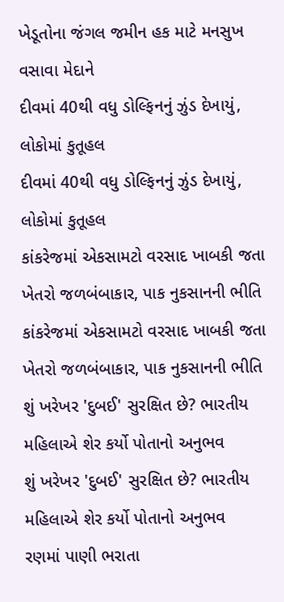ખેડૂતોના જંગલ જમીન હક માટે મનસુખ વસાવા મેદાને
દીવમાં 40થી વધુ ડોલ્ફિનનું ઝુંડ દેખાયું, લોકોમાં કુતૂહલ
દીવમાં 40થી વધુ ડોલ્ફિનનું ઝુંડ દેખાયું, લોકોમાં કુતૂહલ
કાંકરેજમાં એકસામટો વરસાદ ખાબકી જતા ખેતરો જળબંબાકાર, પાક નુકસાનની ભીતિ
કાંકરેજમાં એકસામટો વરસાદ ખાબકી જતા ખેતરો જળબંબાકાર, પાક નુકસાનની ભીતિ
શું ખરેખર 'દુબઈ' સુરક્ષિત છે? ભારતીય મહિલાએ શેર કર્યો પોતાનો અનુભવ
શું ખરેખર 'દુબઈ' સુરક્ષિત છે? ભારતીય મહિલાએ શેર કર્યો પોતાનો અનુભવ
રણમાં પાણી ભરાતા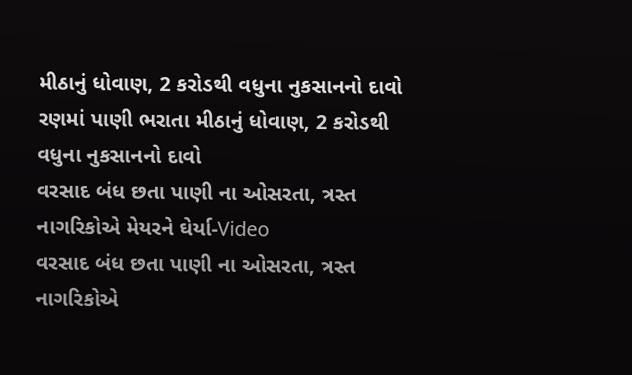મીઠાનું ધોવાણ, 2 કરોડથી વધુના નુકસાનનો દાવો
રણમાં પાણી ભરાતા મીઠાનું ધોવાણ, 2 કરોડથી વધુના નુકસાનનો દાવો
વરસાદ બંધ છતા પાણી ના ઓસરતા, ત્રસ્ત નાગરિકોએ મેયરને ઘેર્યા-Video
વરસાદ બંધ છતા પાણી ના ઓસરતા, ત્રસ્ત નાગરિકોએ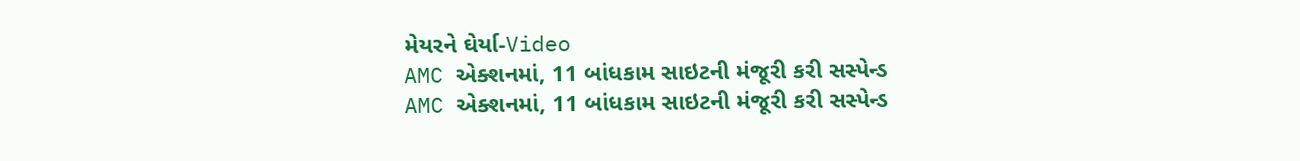મેયરને ઘેર્યા-Video
AMC એક્શનમાં, 11 બાંધકામ સાઇટની મંજૂરી કરી સસ્પેન્ડ
AMC એક્શનમાં, 11 બાંધકામ સાઇટની મંજૂરી કરી સસ્પેન્ડ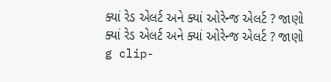ક્યાં રેડ એલર્ટ અને ક્યાં ઓરેન્જ એલર્ટ ? જાણો
ક્યાં રેડ એલર્ટ અને ક્યાં ઓરેન્જ એલર્ટ ? જાણો
g clip-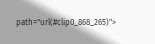path="url(#clip0_868_265)">